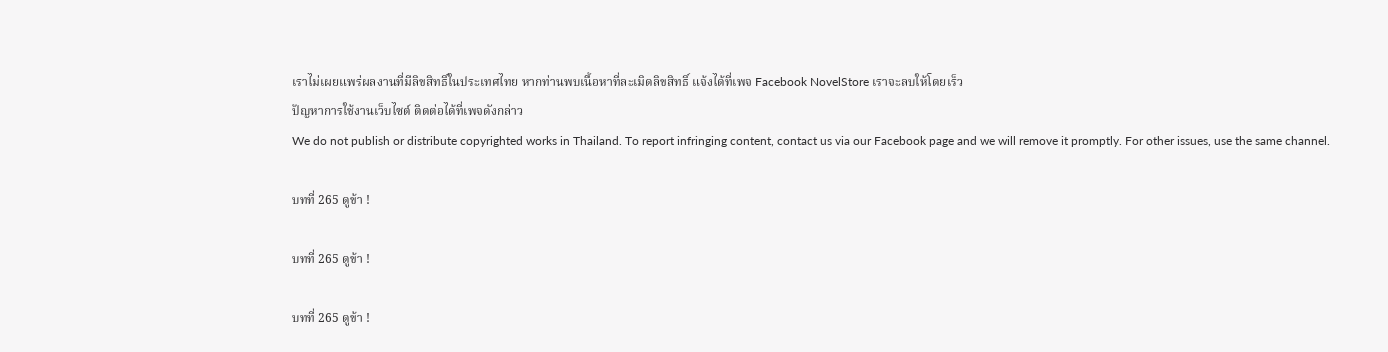เราไม่เผยแพร่ผลงานที่มีลิขสิทธิ์ในประเทศไทย หากท่านพบเนื้อหาที่ละเมิดลิขสิทธิ์ แจ้งได้ที่เพจ Facebook NovelStore เราจะลบให้โดยเร็ว
ปัญหาการใช้งานเว็บไซต์ ติดต่อได้ที่เพจดังกล่าว
We do not publish or distribute copyrighted works in Thailand. To report infringing content, contact us via our Facebook page and we will remove it promptly. For other issues, use the same channel.

บทที่ 265 ดูข้า !

บทที่ 265 ดูข้า !

บทที่ 265 ดูข้า !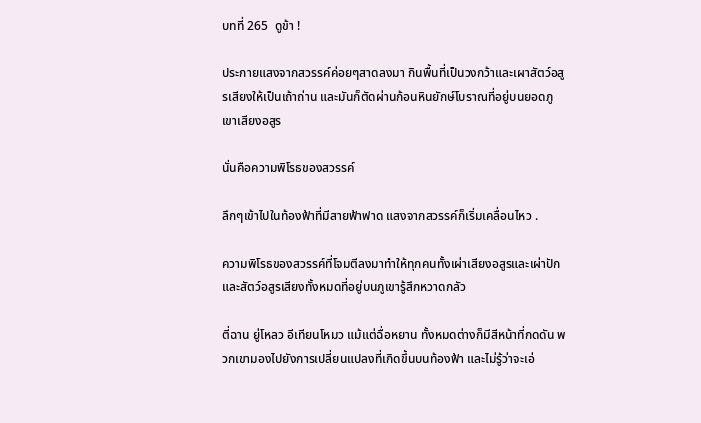บทที่ 265  ดูข้า !

ประกายแสงจากสวรรค์ค่อยๆสาดลงมา กินพื้นที่เป็นวงกว้าและเผาสัตว์อสูรเสียงให้เป็นเถ้าถ่าน และมันก็ตัดผ่านก้อนหินยักษ์โบราณที่อยู่บนยอดภูเขาเสียงอสูร

นั่นคือความพิโรธของสวรรค์

ลึกๆเข้าไปในท้องฟ้าที่มีสายฟ้าฟาด แสงจากสวรรค์ก็เริ่มเคลื่อนไหว .

ความพิโรธของสวรรค์ที่โจมตีลงมาทำให้ทุกคนทั้งเผ่าเสียงอสูรและเผ่าปักและสัตว์อสูรเสียงทั้งหมดที่อยู่บนภูเขารู้สึกหวาดกลัว

ตี่ฉาน ยู่โหลว อีเทียนโหมว แม้แต่ฉื่อหยาน ทั้งหมดต่างก็มีสีหน้าที่กดดัน พวกเขามองไปยังการเปลี่ยนแปลงที่เกิดขึ้นบนท้องฟ้า และไม่รู้ว่าจะเอ่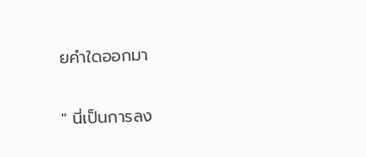ยคำใดออกมา

" นี่เป็นการลง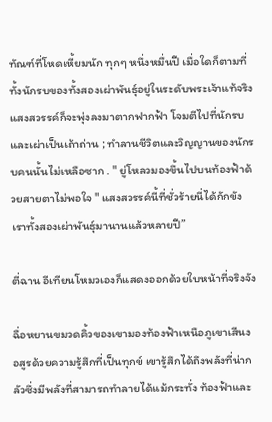ทัณฑ์ที่โหดเหี้ยมนัก ทุกๆ หนึ่งหมื่นปี เมื่อใดก็ตามที่ทั้งนักรบของทั้งสองเผ่าพันธุ์อยู่ในระดับพระเจ้าแท้จริง แสงสวรรค์ก็จะพุ่งลงมาตากฟากฟ้า โจมตีไปที่นักรบและเผ่าเป็นเถ้าถ่าน ; ทำลานชีวิตและวิญญานของนักรบคนนั้นไม่เหลือซาก . " ยู่โหลวมองขึ้นไปบนท้องฟ้าด้วยสายตาไม่พอใจ " แสงสวรรค์นี้ที่ชั่วร้ายนี่ได้กักขังเราทั้งสองเผ่าพันธุ์มานานแล้วหลายปี”

ตี่ฉาน อีเทียนโหมวเองก็แสดงออกด้วยใบหน้าที่จริงจัง

ฉื่อหยานขมวดคิ้วของเขามองท้องฟ้าเหนือภูเขาเสีนงอสูรด้วยความรู้สึกที่เป็นทุกข์ เขารู้สึกได้ถึงพลังที่น่ากลัวซึ่งมีพลังที่สามารถทำลายได้แม้กระทั่ง ท้องฟ้าและ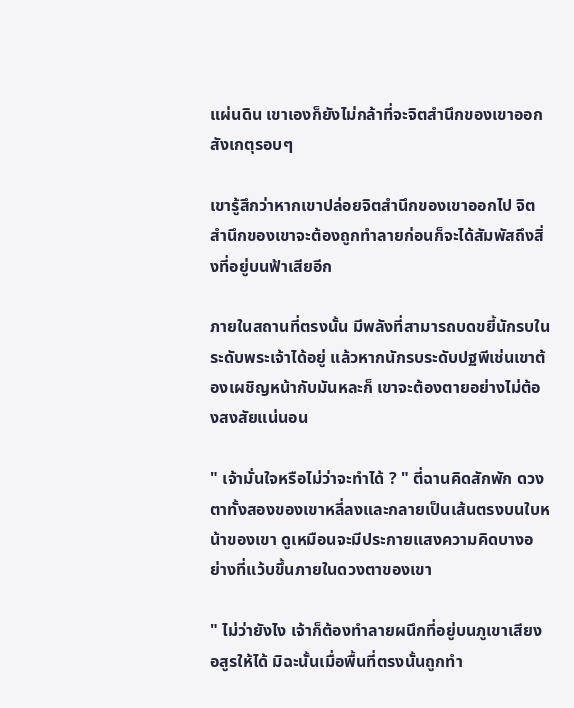แผ่นดิน เขาเองก็ยังไม่กล้าที่จะจิตสำนึกของเขาออกสังเกตุรอบๆ

เขารู้สึกว่าหากเขาปล่อยจิตสำนึกของเขาออกไป จิตสำนึกของเขาจะต้องถูกทำลายก่อนก็จะได้สัมพัสถึงสิ่งที่อยู่บนฟ้าเสียอีก

ภายในสถานที่ตรงนั้น มีพลังที่สามารถบดขยี้นักรบในระดับพระเจ้าได้อยู่ แล้วหากนักรบระดับปฐพีเช่นเขาต้องเผชิญหน้ากับมันหละก็ เขาจะต้องตายอย่างไม่ต้องสงสัยแน่นอน

" เจ้ามั่นใจหรือไม่ว่าจะทำได้ ? " ตี่ฉานคิดสักพัก ดวงตาทั้งสองของเขาหลี่ลงและกลายเป็นเส้นตรงบนใบหน้าของเขา ดูเหมือนจะมีประกายแสงความคิดบางอย่างที่แว้บขึ้นภายในดวงตาของเขา

" ไม่ว่ายังไง เจ้าก็ต้องทำลายผนึกที่อยู่บนภูเขาเสียงอสูรให้ได้ มิฉะนั้นเมื่อพื้นที่ตรงนั้นถูกทำ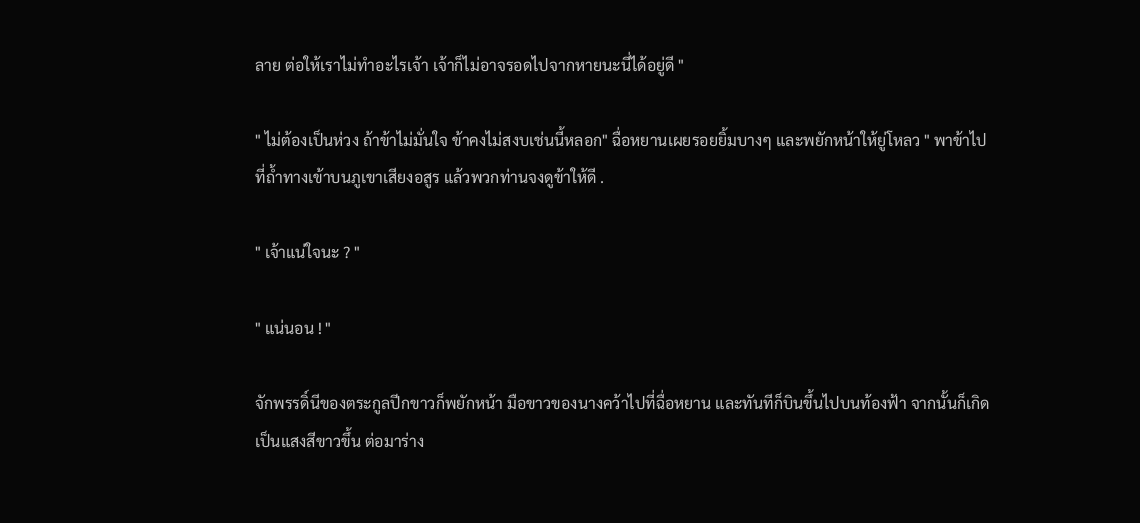ลาย ต่อให้เราไม่ทำอะไรเจ้า เจ้าก็ไม่อาจรอดไปจากหายนะนี่ได้อยู่ดี "

" ไม่ต้องเป็นห่วง ถ้าข้าไม่มั่นใจ ข้าคงไม่สงบเช่นนี้หลอก" ฉื่อหยานเผยรอยยิ้มบางๆ และพยักหน้าให้ยู่โหลว " พาข้าไปที่ถ้ำทางเข้าบนภูเขาเสียงอสูร แล้วพวกท่านจงดูข้าให้ดี .

" เจ้าแน่ใจนะ ? "

" แน่นอน ! "

จักพรรดิ์นีของตระกูลปีกขาวก็พยักหน้า มือขาวของนางคว้าไปที่ฉื่อหยาน และทันทีก็บินขึ้นไปบนท้องฟ้า จากนั้นก็เกิดเป็นแสงสีขาวขึ้น ต่อมาร่าง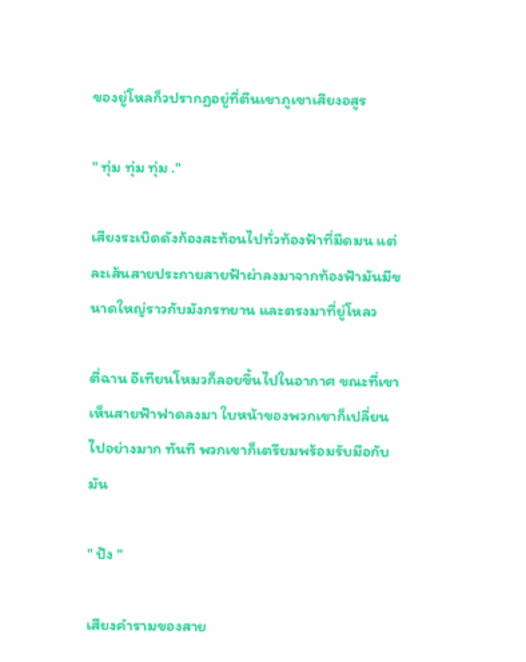ของยู่โหลก็วปรากฏอยู่ที่ตีนเขาภูเขาเสียงอสูร

" ทุ่ม ทุ่ม ทุ่ม ."

เสียงระเบิดดังก้องสะท้อนไปทั่วท้องฟ้าที่มืดมน แต่ละเส้นสายประกายสายฟ้าผ่าลงมาจากท้องฟ้ามันมีขนาดใหญ่ราวกับมังกรทยาน และตรงมาที่ยู่โหลว

ตี่ฉาน อีเทียนโหมวก็ลอยขึ้นไปในอากาศ ขณะที่เขาเห็นสายฟ้าฟาดลงมา ใบหน้าของพวกเขาก็เปลี่ยนไปอย่างมาก ทันที พวกเขาก็เตรียมพร้อมรับมือกับมัน

" ปัง "

เสียงคำรามของสาย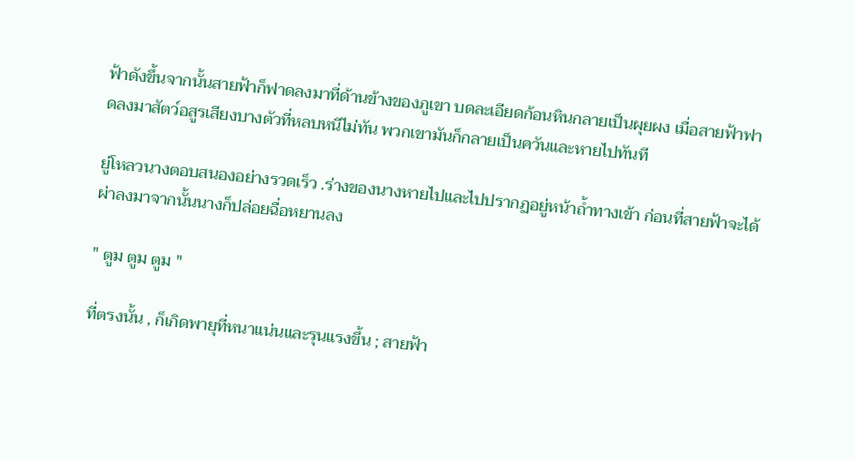ฟ้าดังขึ้นจากนั้นสายฟ้าก็ฟาดลงมาที่ด้านข้างของภูเขา บดละเอียดก้อนหินกลายเป็นผุยผง เมื่อสายฟ้าฟาดลงมาสัตว์อสูรเสียงบางตัวที่หลบหนีไม่ทัน พวกเขามันก็กลายเป็นควันและหายไปทันที

ยู่โหลวนางตอบสนองอย่างรวดเร็ว .ร่างของนางหายไปและไปปรากฏอยู่หน้าถ้ำทางเข้า ก่อนที่สายฟ้าจะได้ผ่าลงมาจากนั้นนางก็ปล่อยฉื่อหยานลง

" ตูม ตูม ตูม "

ที่ตรงนั้น , ก็เกิดพายุที่หนาแน่นและรุนแรงขึ้น ; สายฟ้า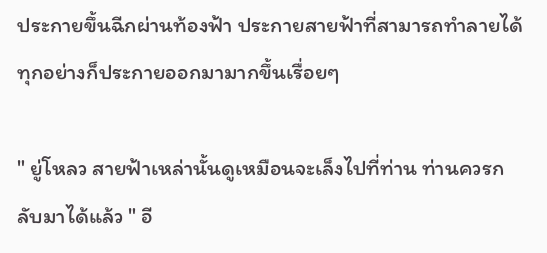ประกายขึ้นฉีกผ่านท้องฟ้า ประกายสายฟ้าที่สามารถทำลายได้ทุกอย่างก็ประกายออกมามากขึ้นเรื่อยๆ

" ยู่โหลว สายฟ้าเหล่านั้นดูเหมือนจะเล็งไปที่ท่าน ท่านควรกลับมาได้แล้ว " อี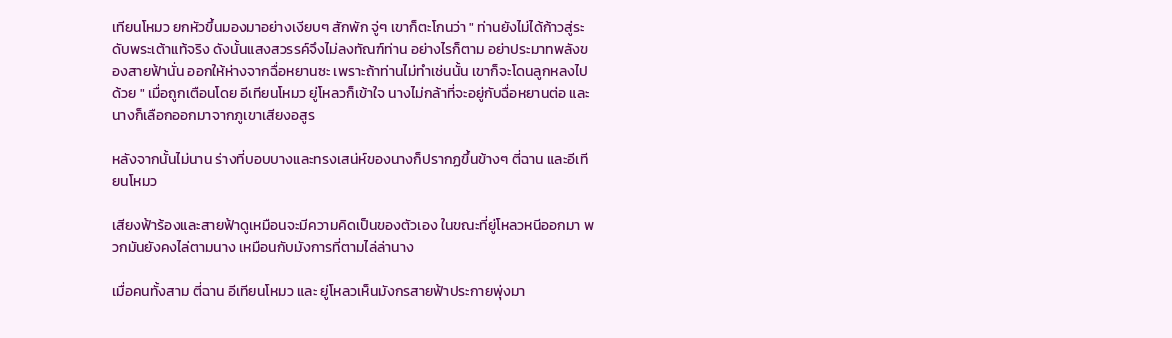เทียนโหมว ยกหัวขึ้นมองมาอย่างเงียบๆ สักพัก จู่ๆ เขาก็ตะโกนว่า " ท่านยังไม่ได้ก้าวสู่ระดับพระเต้าแท้จริง ดังนั้นแสงสวรรค์จึงไม่ลงทัณฑ์ท่าน อย่างไรก็ตาม อย่าประมาทพลังของสายฟ้านั่น ออกให้ห่างจากฉื่อหยานซะ เพราะถ้าท่านไม่ทำเช่นนั้น เขาก็จะโดนลูกหลงไปด้วย " เมื่อถูกเตือนโดย อีเทียนโหมว ยู่โหลวก็เข้าใจ นางไม่กล้าที่จะอยู่กับฉื่อหยานต่อ และนางก็เลือกออกมาจากภูเขาเสียงอสูร

หลังจากนั้นไม่นาน ร่างที่บอบบางและทรงเสน่ห์ของนางก็ปรากฏขึ้นข้างๆ ตี่ฉาน และอีเทียนโหมว

เสียงฟ้าร้องและสายฟ้าดูเหมือนจะมีความคิดเป็นของตัวเอง ในขณะที่ยู่โหลวหนีออกมา พวกมันยังคงไล่ตามนาง เหมือนกับมังการที่ตามไล่ล่านาง

เมื่อคนทั้งสาม ตี่ฉาน อีเทียนโหมว และ ยู่โหลวเห็นมังกรสายฟ้าประกายพุ่งมา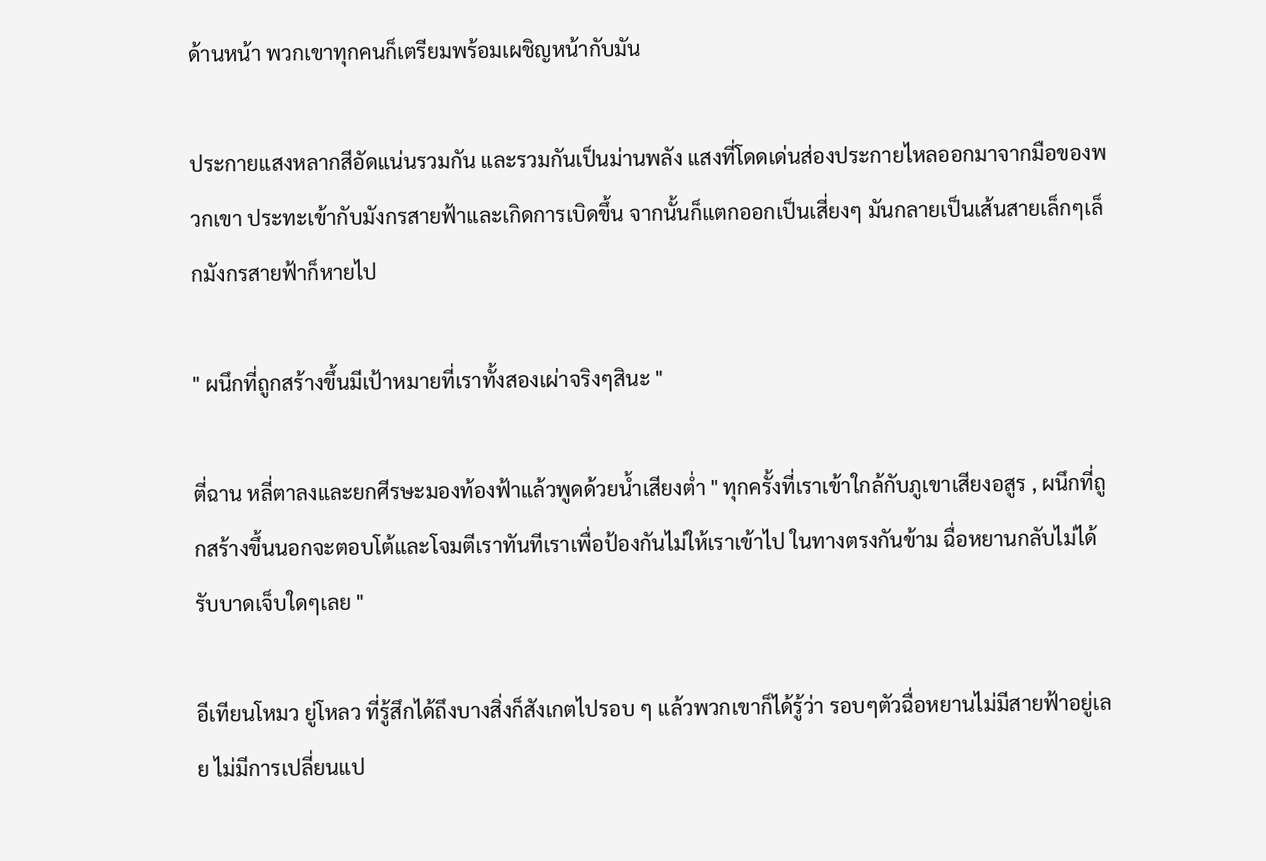ด้านหน้า พวกเขาทุกคนก็เตรียมพร้อมเผชิญหน้ากับมัน

ประกายแสงหลากสีอัดแน่นรวมกัน และรวมกันเป็นม่านพลัง แสงที่โดดเด่นส่องประกายไหลออกมาจากมือของพวกเขา ประทะเข้ากับมังกรสายฟ้าและเกิดการเบิดขึ้น จากนั้นก็แตกออกเป็นเสี่ยงๆ มันกลายเป็นเส้นสายเล็กๆเล็กมังกรสายฟ้าก็หายไป

" ผนึกที่ถูกสร้างขึ้นมีเป้าหมายที่เราทั้งสองเผ่าจริงๆสินะ "

ตี่ฉาน หลี่ตาลงและยกศีรษะมองท้องฟ้าแล้วพูดด้วยน้ำเสียงต่ำ " ทุกครั้งที่เราเข้าใกล้กับภูเขาเสียงอสูร , ผนึกที่ถูกสร้างขึ้นนอกจะตอบโต้และโจมตีเราทันทีเราเพื่อป้องกันไม่ให้เราเข้าไป ในทางตรงกันข้าม ฉื่อหยานกลับไม่ได้รับบาดเจ็บใดๆเลย "

อีเทียนโหมว ยู่โหลว ที่รู้สึกได้ถึงบางสิ่งก็สังเกตไปรอบ ๆ แล้วพวกเขาก็ได้รู้ว่า รอบๆตัวฉื่อหยานไม่มีสายฟ้าอยู่เลย ไม่มีการเปลี่ยนแป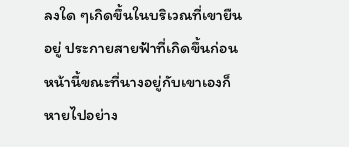ลงใด ๆเกิดขึ้นในบริเวณที่เขายืนอยู่ ประกายสายฟ้าที่เกิดขึ้นก่อนหน้านี้ขณะที่นางอยู่กับเขาเองก็หายไปอย่าง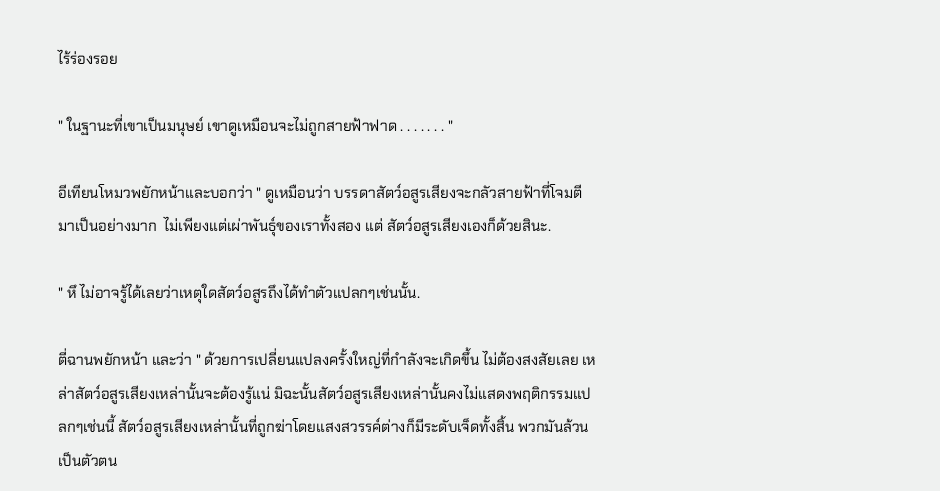ไร้ร่องรอย

" ในฐานะที่เขาเป็นมนุษย์ เขาดูเหมือนจะไม่ถูกสายฟ้าฟาด . . . . . . . "

อีเทียนโหมวพยักหน้าและบอกว่า " ดูเหมือนว่า บรรดาสัตว์อสูรเสียงจะกลัวสายฟ้าที่โจมตีมาเป็นอย่างมาก  ไม่เพียงแต่เผ่าพันธุ์ของเราทั้งสอง แต่ สัตว์อสูรเสียงเองก็ด้วยสินะ.

" หึ ไม่อาจรู้ได้เลยว่าเหตุใดสัตว์อสูรถึงได้ทำตัวแปลกๆเช่นนั้น.

ตี่ฉานพยักหน้า และว่า " ด้วยการเปลี่ยนแปลงครั้งใหญ่ที่กำลังจะเกิดขึ้น ไม่ต้องสงสัยเลย เหล่าสัตว์อสูรเสียงเหล่านั้นจะต้องรู้แน่ มิฉะนั้นสัตว์อสูรเสียงเหล่านั้นคงไม่แสดงพฤติกรรมแปลกๆเช่นนี้ สัตว์อสูรเสียงเหล่านั้นที่ถูกฆ่าโดยแสงสวรรค์ต่างก็มีระดับเจ็ดทั้งสิ้น พวกมันล้วนเป็นตัวตน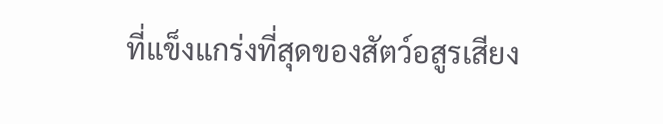ที่แข็งแกร่งที่สุดของสัตว์อสูรเสียง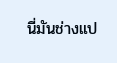นี่มันช่างแป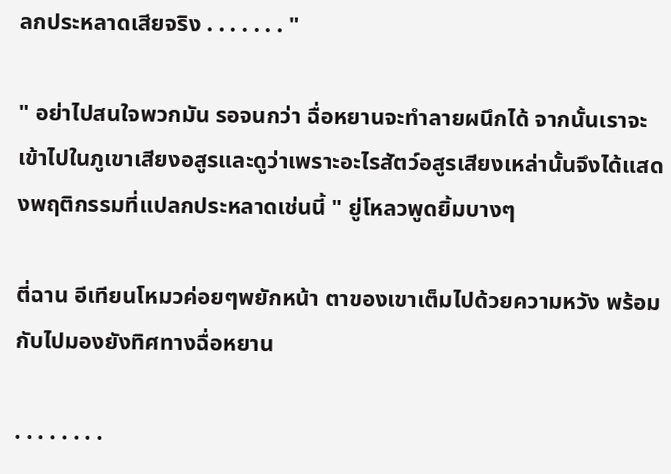ลกประหลาดเสียจริง . . . . . . . "

" อย่าไปสนใจพวกมัน รอจนกว่า ฉื่อหยานจะทำลายผนึกได้ จากนั้นเราจะเข้าไปในภูเขาเสียงอสูรและดูว่าเพราะอะไรสัตว์อสูรเสียงเหล่านั้นจึงได้แสดงพฤติกรรมที่แปลกประหลาดเช่นนี้ " ยู่โหลวพูดยิ้มบางๆ

ตี่ฉาน อีเทียนโหมวค่อยๆพยักหน้า ตาของเขาเต็มไปด้วยความหวัง พร้อมกับไปมองยังทิศทางฉื่อหยาน

. . . . . . . .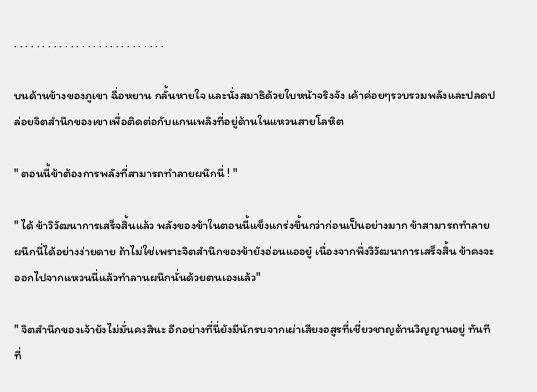. . . . . . . . . . . . . . . . . . . . . . . . . . .

บนด้านข้างของภูเขา ฉื่อหยาน กลั้นหายใจ และนั่งสมาธิด้วยใบหน้าจริงจัง เค้าค่อยๆรวบรวมพลังและปลดปล่อยจิตสำนึกของเขาเพื่อติดต่อกับแกนเพลิงที่อยู่ด้านในแหวนสายโลหิต

" ตอนนี้ข้าต้องการพลังที่สามารถทำลายผนึกนี่ ! "

" ได้ ข้าวิวัฒนาการเสร็จสิ้นแล้ว พลังของข้าในตอนนี้แข็งแกร่งขึ้นกว่าก่อนเป็นอย่างมาก ข้าสามารถทำลายผนึกนี่ได้อย่างง่ายดาย ถ้าไม่ใช่เพราะจิตสำนึกของข้ายังอ่อนแออยู๋ เนื่องจากพึ่งวิวัฒนาการเสร็จสิ้น ข้าคงจะออกไปจากแหวนนี่แล้วทำลานผนึกนั่นด้วยตนเองแล้ว"

" จิตสำนึกของเจ้ายังไม่มั่นคงสินะ อีกอย่างที่นี่ยังมีนักรบจากเผ่าเสียงอสูรที่เชี่ยวชาญด้านวิญญานอยู่ ทันทีที่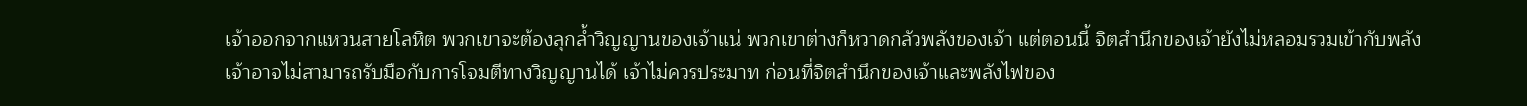เจ้าออกจากแหวนสายโลหิต พวกเขาจะต้องลุกล้ำวิญญานของเจ้าแน่ พวกเขาต่างก็หวาดกลัวพลังของเจ้า แต่ตอนนี้ จิตสำนึกของเจ้ายังไม่หลอมรวมเข้ากับพลัง เจ้าอาจไม่สามารถรับมือกับการโจมตีทางวิญญานได้ เจ้าไม่ควรประมาท ก่อนที่จิตสำนึกของเจ้าและพลังไฟของ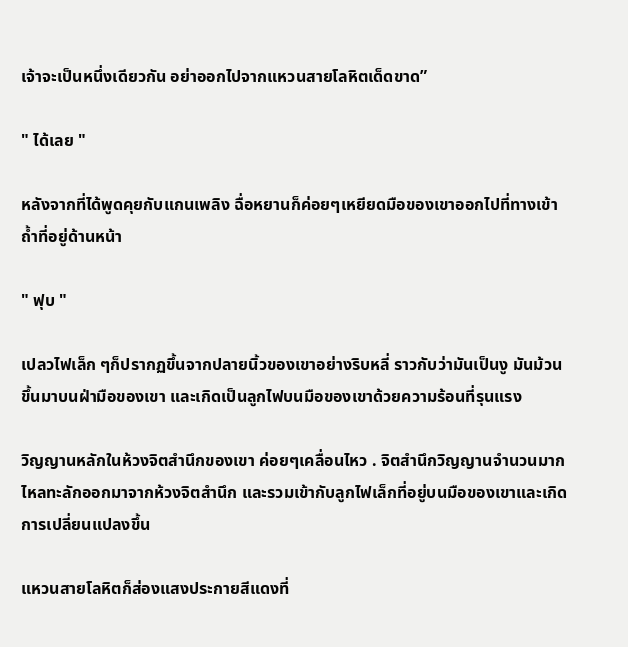เจ้าจะเป็นหนึ่งเดียวกัน อย่าออกไปจากแหวนสายโลหิตเด็ดขาด”

" ได้เลย "

หลังจากที่ได้พูดคุยกับแกนเพลิง ฉื่อหยานก็ค่อยๆเหยียดมือของเขาออกไปที่ทางเข้าถ้ำที่อยู่ด้านหน้า

" ฟุบ "

เปลวไฟเล็ก ๆก็ปรากฏขึ้นจากปลายนิ้วของเขาอย่างริบหลี่ ราวกับว่ามันเป็นงู มันม้วนขึ้นมาบนฝ่ามือของเขา และเกิดเป็นลูกไฟบนมือของเขาด้วยความร้อนที่รุนแรง

วิญญานหลักในห้วงจิตสำนึกของเขา ค่อยๆเคลื่อนไหว . จิตสำนึกวิญญานจำนวนมากไหลทะลักออกมาจากห้วงจิตสำนึก และรวมเข้ากับลูกไฟเล็กที่อยู่บนมือของเขาและเกิดการเปลี่ยนแปลงขึ้น

แหวนสายโลหิตก็ส่องแสงประกายสีแดงที่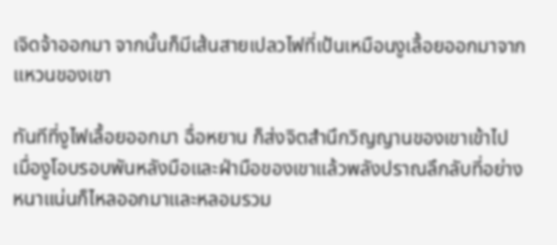เจิดจ้าออกมา จากนั้นก็มีเส้นสายเปลวไฟที่เป้นเหมือนงูเลื้อยออกมาจากแหวนของเขา

ทันทีที่งูไฟเลื้อยออกมา ฉื่อหยาน ก็ส่งจิตสำนึกวิญญานของเขาเข้าไป เมื่องูโอบรอบพันหลังมือและฝ่ามือของเขาแล้วพลังปราณลึกลับที่อย่างหนาแน่นก็ไหลออกมาและหลอมรวม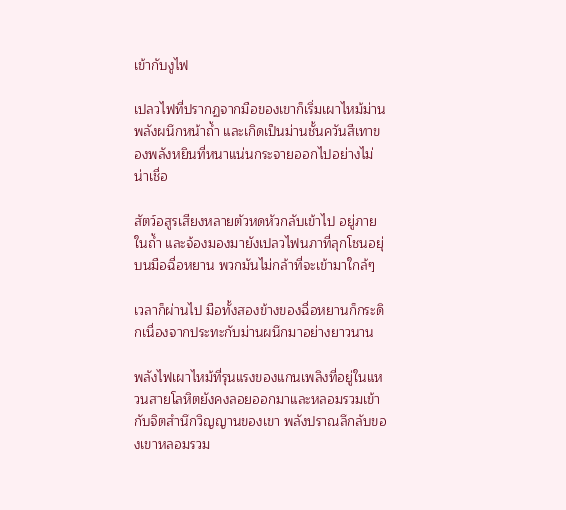เข้ากับงูไฟ

เปลวไฟที่ปรากฏจากมือของเขาก็เริ่มเผาไหม้ม่านพลังผนึกหน้าถ้ำ และเกิดเป็นม่านชั้นควันสีเทาของพลังหยินที่หนาแน่นกระจายออกไปอย่างไม่น่าเชื่อ

สัตว์อสูรเสียงหลายตัวหดหัวกลับเข้าไป อยู่ภายในถ้ำ และจ้องมองมายังเปลวไฟนภาที่ลุกโชนอยุ่บนมือฉื่อหยาน พวกมันไม่กล้าที่จะเข้ามาใกล้ๆ

เวลาก็ผ่านไป มือทั้งสองข้างของฉื่อหยานก็กระดิกเนื่องจากประทะกับม่านผนึกมาอย่างยาวนาน

พลังไฟเผาไหม้ที่รุนแรงของแกนเพลิงที่อยู่ในแหวนสายโลหิตยังคงลอยออกมาและหลอมรวมเข้ากับจิตสำนึกวิญญานของเขา พลังปราณลึกลับของเขาหลอมรวม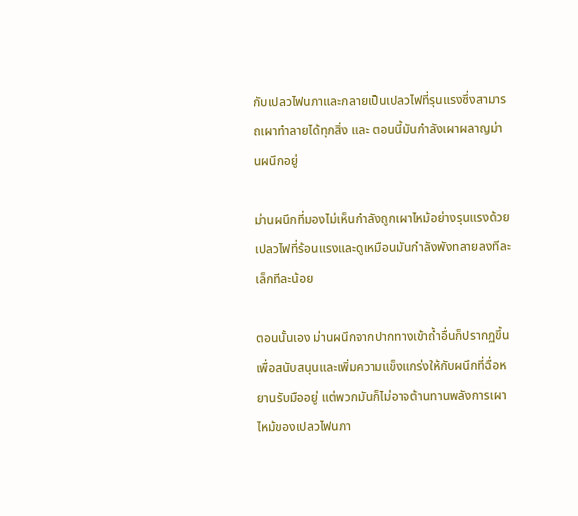กับเปลวไฟนภาและกลายเป็นเปลวไฟที่รุนแรงซึ่งสามารถเผาทำลายได้ทุกสิ่ง และ ตอนนี้มันกำลังเผาผลาญม่านผนึกอยู่

ม่านผนึกที่มองไม่เห็นกำลังถูกเผาไหม้อย่างรุนแรงด้วยเปลวไฟที่ร้อนแรงและดูเหมือนมันกำลังพังทลายลงทีละเล็กทีละน้อย

ตอนนั้นเอง ม่านผนึกจากปากทางเข้าถ้ำอื่นก็ปรากฏขึ้นเพื่อสนับสนุนและเพิ่มความแข็งแกร่งให้กับผนึกที่ฉื่อหยานรับมืออยู่ แต่พวกมันก็ไม่อาจต้านทานพลังการเผาไหม้ของเปลวไฟนภา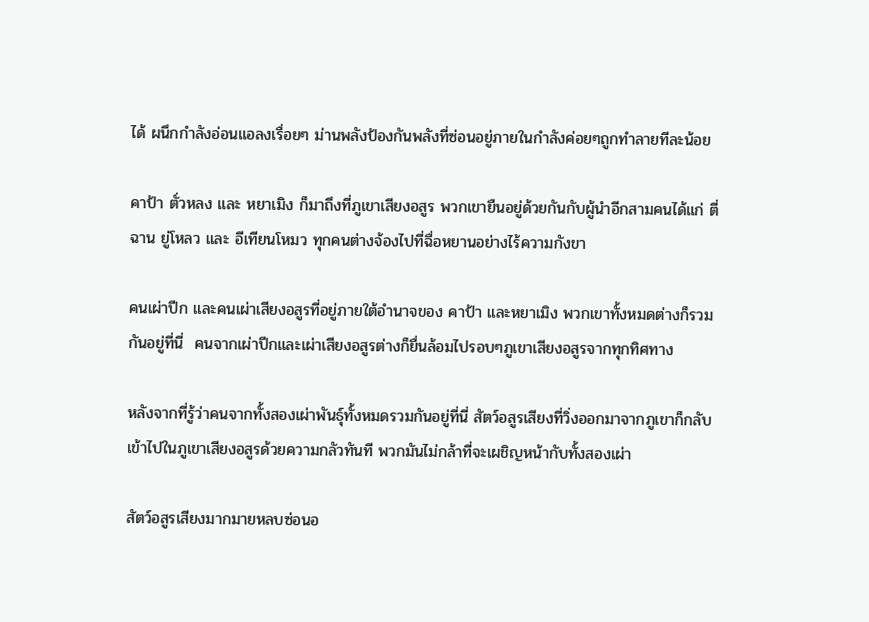ได้ ผนึกกำลังอ่อนแอลงเรื่อยๆ ม่านพลังป้องกันพลังที่ซ่อนอยู่ภายในกำลังค่อยๆถูกทำลายทีละน้อย

คาป้า ตั่วหลง และ หยาเมิง ก็มาถึงที่ภูเขาเสียงอสูร พวกเขายืนอยู่ด้วยกันกับผู้นำอีกสามคนได้แก่ ตี่ฉาน ยู่โหลว และ อีเทียนโหมว ทุกคนต่างจ้องไปที่ฉื่อหยานอย่างไร้ความกังขา

คนเผ่าปีก และคนเผ่าเสียงอสูรที่อยู่ภายใต้อำนาจของ คาป้า และหยาเมิง พวกเขาทั้งหมดต่างก็รวมกันอยู่ที่นี่  คนจากเผ่าปีกและเผ่าเสียงอสูรต่างก็ยื่นล้อมไปรอบๆภูเขาเสียงอสูรจากทุกทิศทาง

หลังจากที่รู้ว่าคนจากทั้งสองเผ่าพันธุ์ทั้งหมดรวมกันอยู่ที่นี่ สัตว์อสูรเสียงที่วิ่งออกมาจากภูเขาก็กลับเข้าไปในภูเขาเสียงอสูรด้วยความกลัวทันที พวกมันไม่กล้าที่จะเผชิญหน้ากับทั้งสองเผ่า

สัตว์อสูรเสียงมากมายหลบซ่อนอ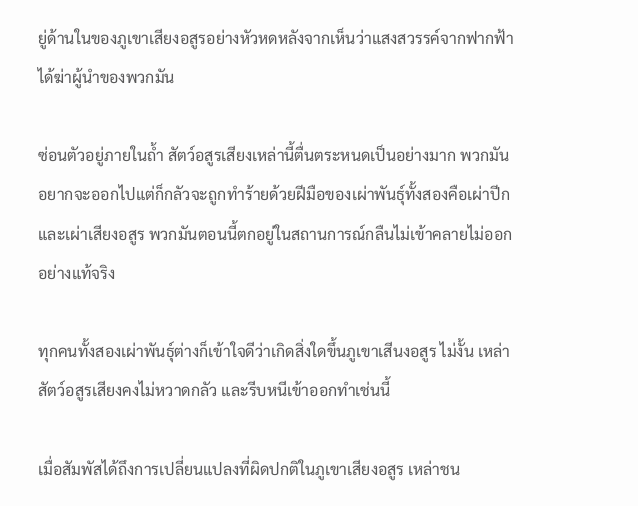ยู่ด้านในของภูเขาเสียงอสูรอย่างหัวหดหลังจากเห็นว่าแสงสวรรค์จากฟากฟ้าได้ฆ่าผู้นำของพวกมัน

ซ่อนตัวอยู่ภายในถ้ำ สัตว์อสูรเสียงเหล่านี้ตื่นตระหนดเป็นอย่างมาก พวกมันอยากจะออกไปแต่ก็กลัวจะถูกทำร้ายด้วยฝีมือของเผ่าพันธุ์ทั้งสองคือเผ่าปีกและเผ่าเสียงอสูร พวกมันตอนนี้ตกอยู่ในสถานการณ์กลืนไม่เข้าคลายไม่ออกอย่างแท้จริง

ทุกคนทั้งสองเผ่าพันธุ์ต่างก็เข้าใจดีว่าเกิดสิ่งใดขึ้นภูเขาเสีนงอสูร ไม่งั้น เหล่าสัตว์อสูรเสียงคงไม่หวาดกลัว และรีบหนีเข้าออกทำเช่นนี้

เมื่อสัมพัสได้ถึงการเปลี่ยนแปลงที่ผิดปกติในภูเขาเสียงอสูร เหล่าชน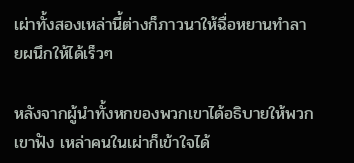เผ่าทั้งสองเหล่านี้ต่างก็ภาวนาให้ฉื่อหยานทำลายผนึกให้ได้เร็วๆ

หลังจากผู้นำทั้งหกของพวกเขาได้อธิบายให้พวกเขาฟัง เหล่าคนในเผ่าก็เข้าใจได้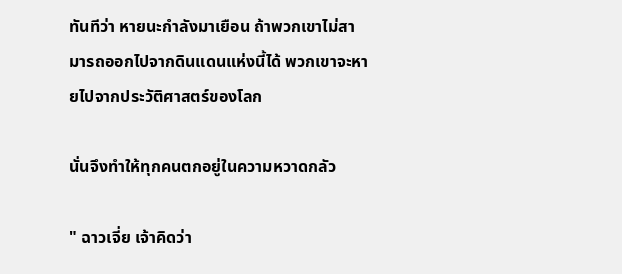ทันทีว่า หายนะกำลังมาเยือน ถ้าพวกเขาไม่สามารถออกไปจากดินแดนแห่งนี้ได้ พวกเขาจะหายไปจากประวัติศาสตร์ของโลก

นั่นจึงทำให้ทุกคนตกอยู่ในความหวาดกลัว

" ฉาวเจี่ย เจ้าคิดว่า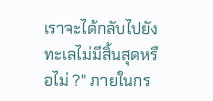เราจะได้กลับไปยังทะเลไม่มีสิ้นสุดหรือไม่ ?" ภายในกร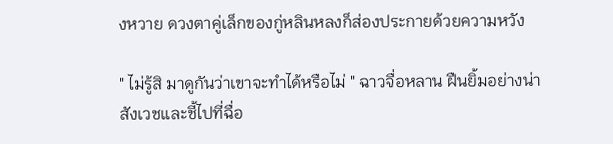งหวาย ดวงตาคู่เล็กของกู่หลินหลงก็ส่องประกายด้วยความหวัง

" ไม่รู้สิ มาดูกันว่าเขาจะทำได้หรือไม่ " ฉาวจื่อหลาน ฝืนยิ้มอย่างน่าสังเวชและชี้ไปที่ฉื่อ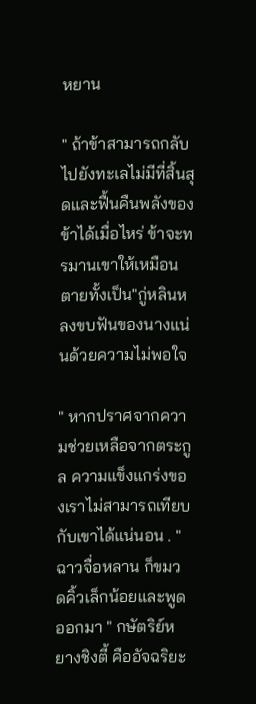หยาน

" ถ้าข้าสามารถกลับไปยังทะเลไม่มีที่สิ้นสุดและฟื้นคืนพลังของข้าได้เมื่อไหร่ ข้าจะทรมานเขาให้เหมือนตายทั้งเป็น"กู่หลินหลงขบฟันของนางแน่นด้วยความไม่พอใจ

" หากปราศจากความช่วยเหลือจากตระกูล ความแข็งแกร่งของเราไม่สามารถเทียบกับเขาได้แน่นอน . " ฉาวจื่อหลาน ก็ขมวดคิ้วเล็กน้อยและพูดออกมา " กษัตริย์หยางชิงตี้ คืออัจฉริยะ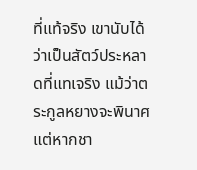ที่แท้จริง เขานับได้ว่าเป็นสัตว์ประหลาดที่แทเจริง แม้ว่าตระกูลหยางจะพินาศ แต่หากชา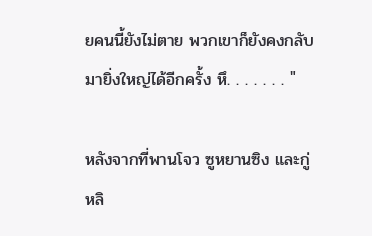ยคนนี้ยังไม่ตาย พวกเขาก็ยังคงกลับมายิ่งใหญ่ได้อีกครั้ง หึ. . . . . . . "

หลังจากที่พานโจว ซูหยานซิง และกู่หลิ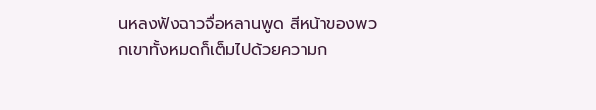นหลงฟังฉาวจื่อหลานพูด สีหน้าของพวกเขาทั้งหมดก็เต็มไปด้วยความก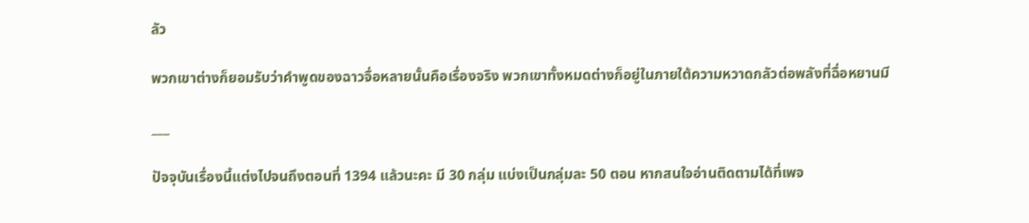ลัว

พวกเขาต่างก็ยอมรับว่าคำพูดของฉาวจื่อหลายนั้นคือเรื่องจริง พวกเขาทั้งหมดต่างก็อยู่ในภายใต้ความหวาดกลัวต่อพลังที่ฉื่อหยานมี

___

ปัจจุบันเรื่องนี้แต่งไปจนถึงตอนที่ 1394 แล้วนะคะ มี 30 กลุ่ม แบ่งเป็นกลุ่มละ 50 ตอน หากสนใจอ่านติดตามได้ที่เพจ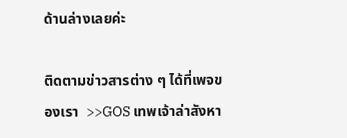ด้านล่างเลยค่ะ

ติดตามข่าวสารต่าง ๆ ได้ที่เพจของเรา  >>GOS เทพเจ้าล่าสังหา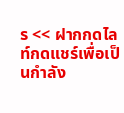ร << ฝากกดไลท์กดแชร์เพื่อเป็นกำลัง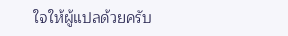ใจให้ผู้แปลด้วยครับ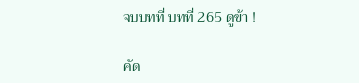จบบทที่ บทที่ 265 ดูข้า !

คัด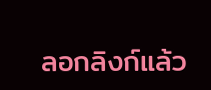ลอกลิงก์แล้ว